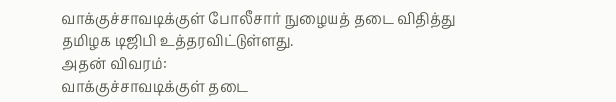வாக்குச்சாவடிக்குள் போலீசார் நுழையத் தடை விதித்து தமிழக டிஜிபி உத்தரவிட்டுள்ளது.
அதன் விவரம்:
வாக்குச்சாவடிக்குள் தடை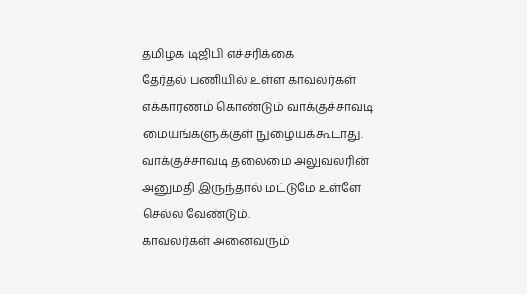தமிழக டிஜிபி எச்சரிக்கை
தேர்தல் பணியில் உள்ள காவலர்கள் எக்காரணம் கொண்டும் வாக்குச்சாவடி மையங்களுக்குள் நுழையக்கூடாது.
வாக்குச்சாவடி தலைமை அலுவலரின் அனுமதி இருந்தால் மட்டுமே உள்ளே செல்ல வேண்டும்.
காவலர்கள் அனைவரும்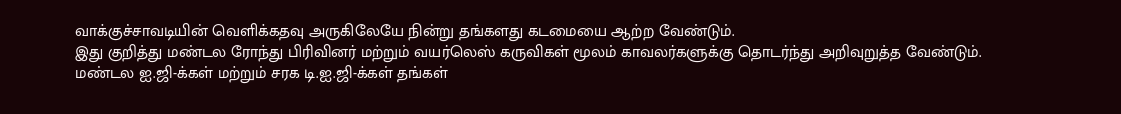வாக்குச்சாவடியின் வெளிக்கதவு அருகிலேயே நின்று தங்களது கடமையை ஆற்ற வேண்டும்.
இது குறித்து மண்டல ரோந்து பிரிவினர் மற்றும் வயர்லெஸ் கருவிகள் மூலம் காவலர்களுக்கு தொடர்ந்து அறிவுறுத்த வேண்டும்.
மண்டல ஐ.ஜி-க்கள் மற்றும் சரக டி.ஐ.ஜி-க்கள் தங்கள்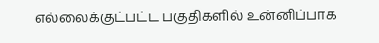எல்லைக்குட்பட்ட பகுதிகளில் உன்னிப்பாக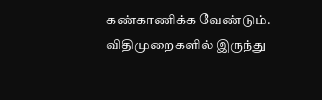கண்காணிக்க வேண்டும்.
விதிமுறைகளில் இருந்து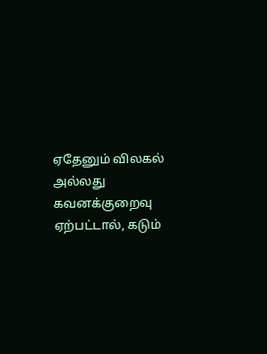ஏதேனும் விலகல் அல்லது கவனக்குறைவு ஏற்பட்டால், கடும்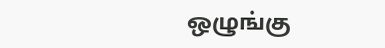ஒழுங்கு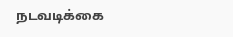நடவடிக்கை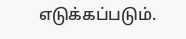எடுக்கப்படும்.